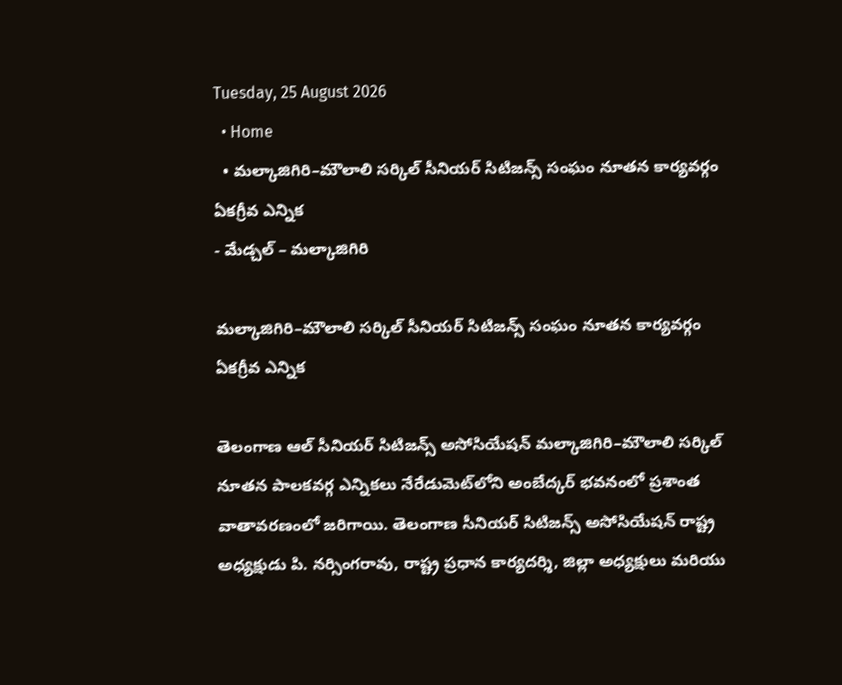Tuesday, 25 August 2026
  • Home
  • మల్కాజిగిరి–మౌలాలి సర్కిల్ సీనియర్ సిటిజన్స్ సంఘం నూతన కార్యవర్గం ఏకగ్రీవ ఎన్నిక
- మేడ్చల్ – మల్కాజిగిరి

మల్కాజిగిరి–మౌలాలి సర్కిల్ సీనియర్ సిటిజన్స్ సంఘం నూతన కార్యవర్గం ఏకగ్రీవ ఎన్నిక

తెలంగాణ ఆల్ సీనియర్ సిటిజన్స్ అసోసియేషన్ మల్కాజిగిరి–మౌలాలి సర్కిల్ నూతన పాలకవర్గ ఎన్నికలు నేరేడుమెట్‌లోని అంబేద్కర్ భవనంలో ప్రశాంత వాతావరణంలో జరిగాయి. తెలంగాణ సీనియర్ సిటిజన్స్ అసోసియేషన్ రాష్ట్ర అధ్యక్షుడు పి. నర్సింగరావు, రాష్ట్ర ప్రధాన కార్యదర్శి, జిల్లా అధ్యక్షులు మరియు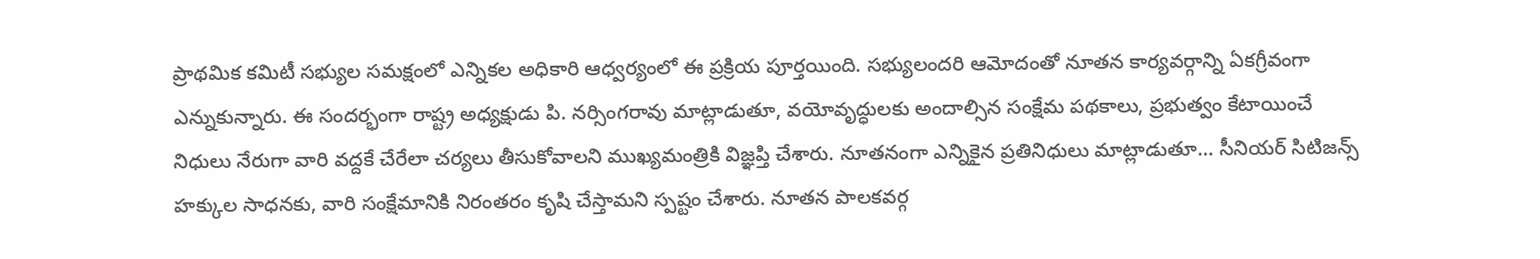ప్రాథమిక కమిటీ సభ్యుల సమక్షంలో ఎన్నికల అధికారి ఆధ్వర్యంలో ఈ ప్రక్రియ పూర్తయింది. సభ్యులందరి ఆమోదంతో నూతన కార్యవర్గాన్ని ఏకగ్రీవంగా ఎన్నుకున్నారు. ఈ సందర్భంగా రాష్ట్ర అధ్యక్షుడు పి. నర్సింగరావు మాట్లాడుతూ, వయోవృద్ధులకు అందాల్సిన సంక్షేమ పథకాలు, ప్రభుత్వం కేటాయించే నిధులు నేరుగా వారి వద్దకే చేరేలా చర్యలు తీసుకోవాలని ముఖ్యమంత్రికి విజ్ఞప్తి చేశారు. నూతనంగా ఎన్నికైన ప్రతినిధులు మాట్లాడుతూ… సీనియర్ సిటిజన్స్ హక్కుల సాధనకు, వారి సంక్షేమానికి నిరంతరం కృషి చేస్తామని స్పష్టం చేశారు. నూతన పాలకవర్గ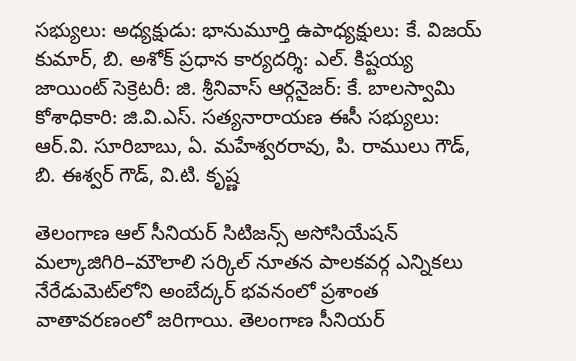సభ్యులు: అధ్యక్షుడు: భానుమూర్తి ఉపాధ్యక్షులు: కే. విజయ్ కుమార్, బి. అశోక్ ప్రధాన కార్యదర్శి: ఎల్. కిష్టయ్య జాయింట్ సెక్రెటరీ: జి. శ్రీనివాస్ ఆర్గనైజర్: కే. బాలస్వామి కోశాధికారి: జి.వి.ఎస్. సత్యనారాయణ ఈసీ సభ్యులు: ఆర్.వి. సూరిబాబు, ఏ. మహేశ్వరరావు, పి. రాములు గౌడ్, బి. ఈశ్వర్ గౌడ్, వి.టి. కృష్ణ

తెలంగాణ ఆల్ సీనియర్ సిటిజన్స్ అసోసియేషన్ మల్కాజిగిరి–మౌలాలి సర్కిల్ నూతన పాలకవర్గ ఎన్నికలు నేరేడుమెట్‌లోని అంబేద్కర్ భవనంలో ప్రశాంత వాతావరణంలో జరిగాయి. తెలంగాణ సీనియర్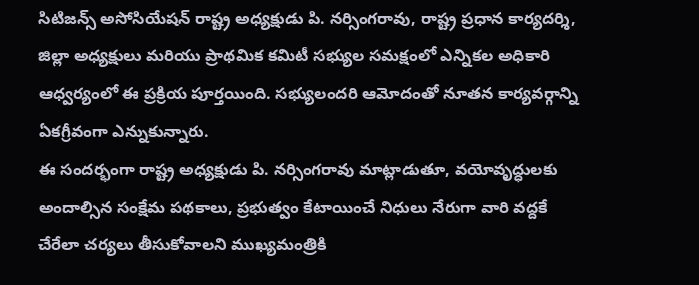సిటిజన్స్ అసోసియేషన్ రాష్ట్ర అధ్యక్షుడు పి. నర్సింగరావు, రాష్ట్ర ప్రధాన కార్యదర్శి, జిల్లా అధ్యక్షులు మరియు ప్రాథమిక కమిటీ సభ్యుల సమక్షంలో ఎన్నికల అధికారి ఆధ్వర్యంలో ఈ ప్రక్రియ పూర్తయింది. సభ్యులందరి ఆమోదంతో నూతన కార్యవర్గాన్ని ఏకగ్రీవంగా ఎన్నుకున్నారు.
ఈ సందర్భంగా రాష్ట్ర అధ్యక్షుడు పి. నర్సింగరావు మాట్లాడుతూ, వయోవృద్ధులకు అందాల్సిన సంక్షేమ పథకాలు, ప్రభుత్వం కేటాయించే నిధులు నేరుగా వారి వద్దకే చేరేలా చర్యలు తీసుకోవాలని ముఖ్యమంత్రికి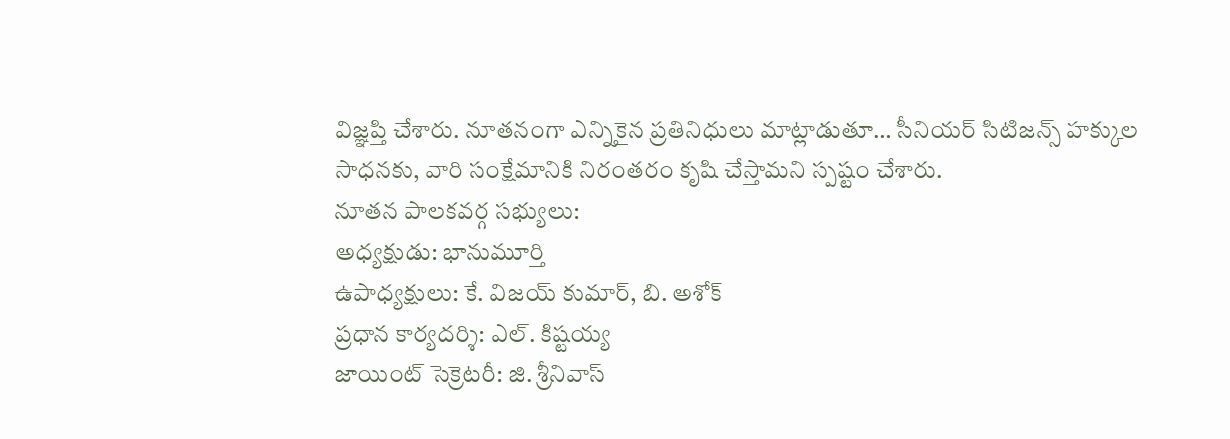విజ్ఞప్తి చేశారు. నూతనంగా ఎన్నికైన ప్రతినిధులు మాట్లాడుతూ… సీనియర్ సిటిజన్స్ హక్కుల సాధనకు, వారి సంక్షేమానికి నిరంతరం కృషి చేస్తామని స్పష్టం చేశారు.
నూతన పాలకవర్గ సభ్యులు:
అధ్యక్షుడు: భానుమూర్తి
ఉపాధ్యక్షులు: కే. విజయ్ కుమార్, బి. అశోక్
ప్రధాన కార్యదర్శి: ఎల్. కిష్టయ్య
జాయింట్ సెక్రెటరీ: జి. శ్రీనివాస్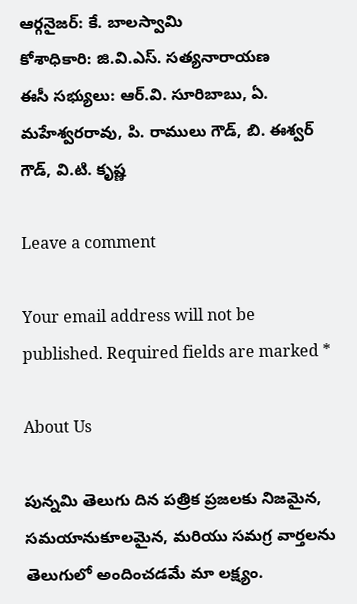ఆర్గనైజర్: కే. బాలస్వామి
కోశాధికారి: జి.వి.ఎస్. సత్యనారాయణ
ఈసీ సభ్యులు: ఆర్.వి. సూరిబాబు, ఏ. మహేశ్వరరావు, పి. రాములు గౌడ్, బి. ఈశ్వర్ గౌడ్, వి.టి. కృష్ణ

Leave a comment

Your email address will not be published. Required fields are marked *

About Us

పున్నమి తెలుగు దిన పత్రిక ప్రజలకు నిజమైన, సమయానుకూలమైన, మరియు సమగ్ర వార్తలను తెలుగులో అందించడమే మా లక్ష్యం.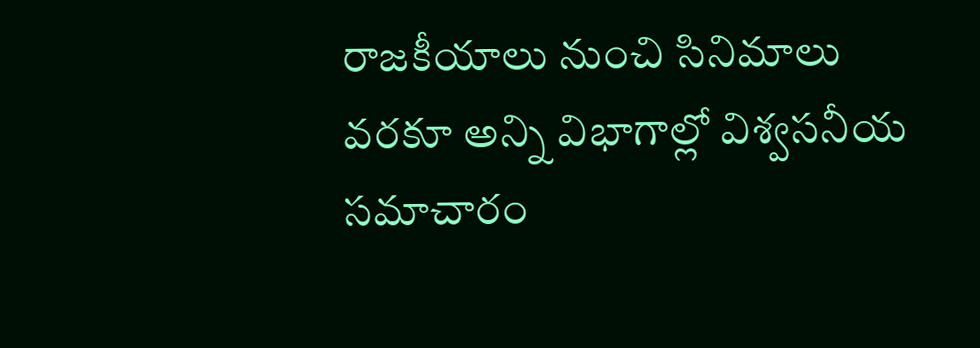రాజకీయాలు నుంచి సినిమాలు వరకూ అన్ని విభాగాల్లో విశ్వసనీయ సమాచారం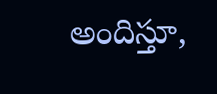అందిస్తూ,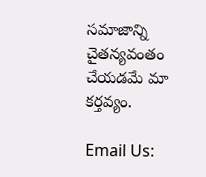సమాజాన్ని చైతన్యవంతం చేయడమే మా కర్తవ్యం.

Email Us: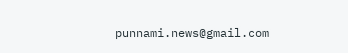punnami.news@gmail.com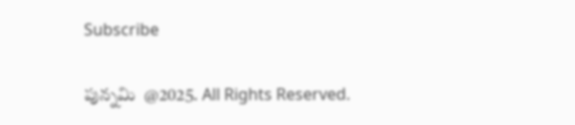Subscribe

పున్నమి  @2025. All Rights Reserved.